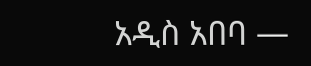አዲስ አበባ —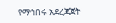የማኅበሩ አደረጃጀት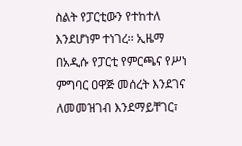ስልት የፓርቲውን የተከተለ እንደሆነም ተነገረ፡፡ ኢዜማ በአዲሱ የፓርቲ የምርጫና የሥነ ምግባር ዐዋጅ መሰረት እንደገና ለመመዝገብ እንደማይቸገር፣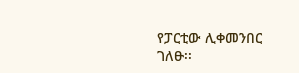የፓርቲው ሊቀመንበር ገለፁ፡፡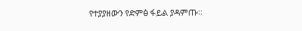የተያያዘውን የድምፅ ፋይል ያዳምጡ።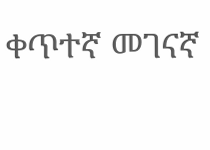ቀጥተኛ መገናኛ